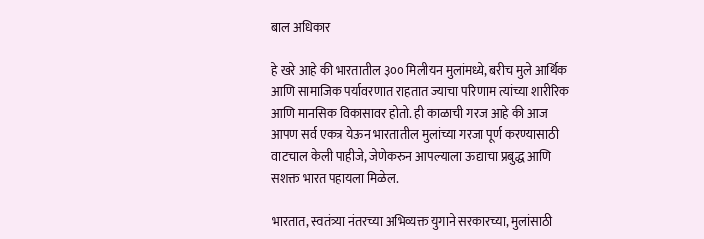बाल अधिकार

हे खरे आहे की भारतातील ३०० मिलीयन मुलांमध्ये, बरीच मुले आर्थिक आणि सामाजिक पर्यावरणात राहतात ज्याचा परिणाम त्यांच्या शारीरिक आणि मानसिक विकासावर होतो. ही काळाची गरज आहे की आज आपण सर्व एकत्र येऊन भारतातील मुलांच्या गरजा पूर्ण करण्यासाठी वाटचाल केली पाहीजे, जेणेकरुन आपल्याला ऊद्याचा प्रबुद्ध आणि सशक्त भारत पहायला मिळेल.

भारतात, स्वतंत्र्या नंतरच्या अभिव्यक्त युगाने सरकारच्या, मुलांसाठी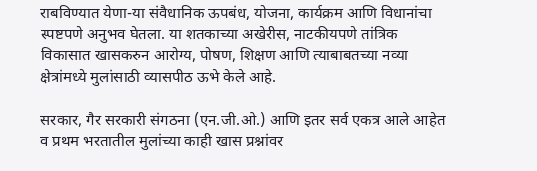राबविण्यात येणा-या संवैधानिक ऊपबंध, योजना, कार्यक्रम आणि विधानांचा स्पष्टपणे अनुभव घेतला. या शतकाच्या अखेरीस, नाटकीयपणे तांत्रिक विकासात खासकरुन आरोग्य, पोषण, शिक्षण आणि त्याबाबतच्या नव्या क्षेत्रांमध्ये मुलांसाठी व्यासपीठ ऊभे केले आहे.

सरकार, गैर सरकारी संगठना (एन.जी.ओ.) आणि इतर सर्व एकत्र आले आहेत व प्रथम भरतातील मुलांच्या काही खास प्रश्नांवर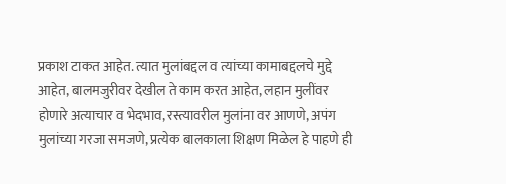प्रकाश टाकत आहेत. त्यात मुलांबद्दल व त्यांच्या कामाबद्दलचे मुद्दे आहेत, बालमजुरीवर देखील ते काम करत आहेत, लहान मुलींवर होणारे अत्याचार व भेदभाव, रस्त्यावरील मुलांना वर आणणे, अपंग मुलांच्या गरजा समजणे, प्रत्येक बालकाला शिक्षण मिळेल हे पाहणे ही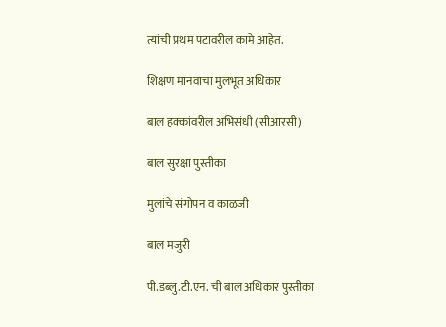त्यांची प्रथम पटावरील कामे आहेत.

शिक्षण मानवाचा मुलभूत अधिकार

बाल हक्कांवरील अभिसंधी (सीआरसी)

बाल सुरक्षा पुस्तीका

मुलांचे संगोपन व काळजी

बाल मजुरी

पी.डब्लु.टी.एन. ची बाल अधिकार पुस्तीका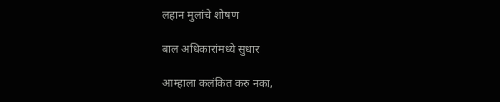लहान मुलांचे शोषण

बाल अधिकारांमध्ये सुधार

आम्हाला कलंकित करु नका,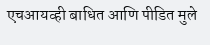एचआयव्ही बाधित आणि पीडित मुले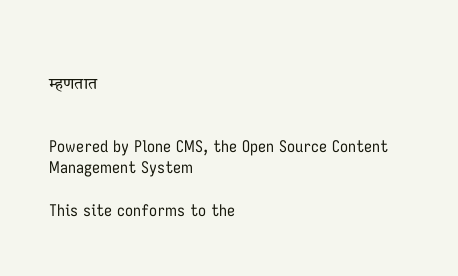म्हणतात


Powered by Plone CMS, the Open Source Content Management System

This site conforms to the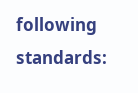following standards: